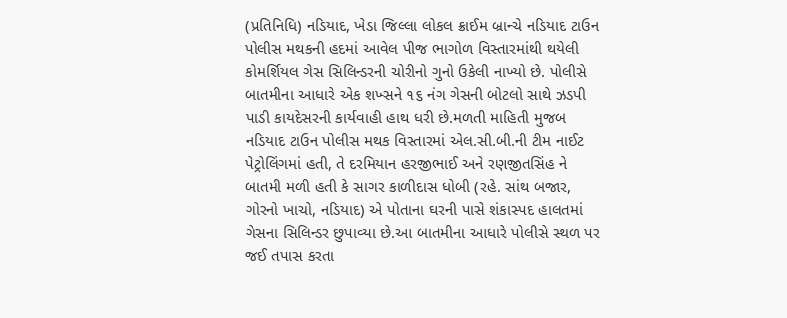(પ્રતિનિધિ) નડિયાદ, ખેડા જિલ્લા લોકલ ક્રાઈમ બ્રાન્ચે નડિયાદ ટાઉન પોલીસ મથકની હદમાં આવેલ પીજ ભાગોળ વિસ્તારમાંથી થયેલી કોમર્શિયલ ગેસ સિલિન્ડરની ચોરીનો ગુનો ઉકેલી નાખ્યો છે. પોલીસે બાતમીના આધારે એક શખ્સને ૧૬ નંગ ગેસની બોટલો સાથે ઝડપી પાડી કાયદેસરની કાર્યવાહી હાથ ધરી છે.મળતી માહિતી મુજબ નડિયાદ ટાઉન પોલીસ મથક વિસ્તારમાં એલ.સી.બી.ની ટીમ નાઈટ પેટ્રોલિંગમાં હતી, તે દરમિયાન હરજીભાઈ અને રણજીતસિંહ ને બાતમી મળી હતી કે સાગર કાળીદાસ ધોબી (રહે. સાંથ બજાર, ગોરનો ખાચો, નડિયાદ) એ પોતાના ઘરની પાસે શંકાસ્પદ હાલતમાં ગેસના સિલિન્ડર છુપાવ્યા છે.આ બાતમીના આધારે પોલીસે સ્થળ પર જઈ તપાસ કરતા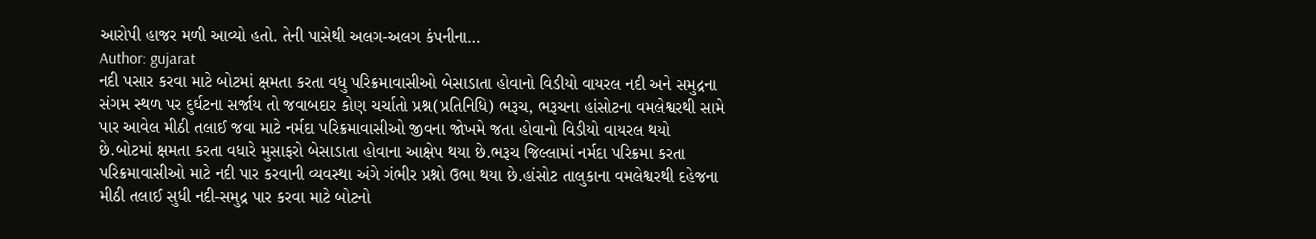આરોપી હાજર મળી આવ્યો હતો. તેની પાસેથી અલગ-અલગ કંપનીના…
Author: gujarat
નદી પસાર કરવા માટે બોટમાં ક્ષમતા કરતા વધુ પરિક્રમાવાસીઓ બેસાડાતા હોવાનો વિડીયો વાયરલ નદી અને સમુદ્રના સંગમ સ્થળ પર દુર્ઘટના સર્જાય તો જવાબદાર કોણ ચર્ચાતો પ્રશ્ન(પ્રતિનિધિ) ભરૂચ, ભરૂચના હાંસોટના વમલેશ્વરથી સામે પાર આવેલ મીઠી તલાઈ જવા માટે નર્મદા પરિક્રમાવાસીઓ જીવના જોખમે જતા હોવાનો વિડીયો વાયરલ થયો છે.બોટમાં ક્ષમતા કરતા વધારે મુસાફરો બેસાડાતા હોવાના આક્ષેપ થયા છે.ભરૂચ જિલ્લામાં નર્મદા પરિક્રમા કરતા પરિક્રમાવાસીઓ માટે નદી પાર કરવાની વ્યવસ્થા અંગે ગંભીર પ્રશ્નો ઉભા થયા છે.હાંસોટ તાલુકાના વમલેશ્વરથી દહેજના મીઠી તલાઈ સુધી નદી-સમુદ્ર પાર કરવા માટે બોટનો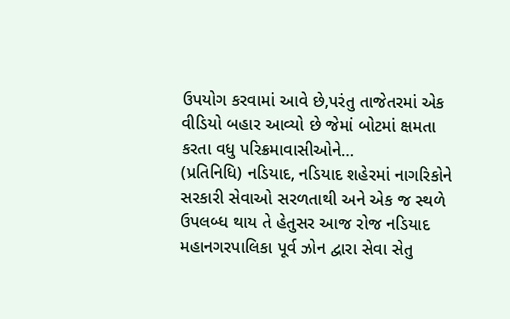ઉપયોગ કરવામાં આવે છે,પરંતુ તાજેતરમાં એક વીડિયો બહાર આવ્યો છે જેમાં બોટમાં ક્ષમતા કરતા વધુ પરિક્રમાવાસીઓને…
(પ્રતિનિધિ) નડિયાદ, નડિયાદ શહેરમાં નાગરિકોને સરકારી સેવાઓ સરળતાથી અને એક જ સ્થળે ઉપલબ્ધ થાય તે હેતુસર આજ રોજ નડિયાદ મહાનગરપાલિકા પૂર્વ ઝોન દ્વારા સેવા સેતુ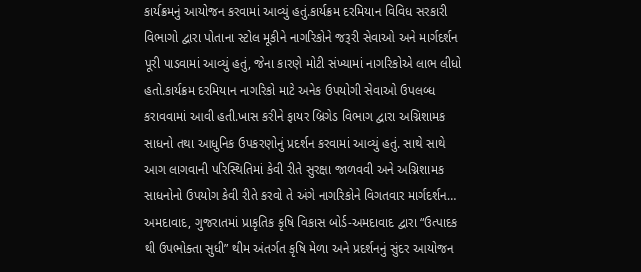કાર્યક્રમનું આયોજન કરવામાં આવ્યું હતું.કાર્યક્રમ દરમિયાન વિવિધ સરકારી વિભાગો દ્વારા પોતાના સ્ટોલ મૂકીને નાગરિકોને જરૂરી સેવાઓ અને માર્ગદર્શન પૂરી પાડવામાં આવ્યું હતું, જેના કારણે મોટી સંખ્યામાં નાગરિકોએ લાભ લીધો હતો.કાર્યક્રમ દરમિયાન નાગરિકો માટે અનેક ઉપયોગી સેવાઓ ઉપલબ્ધ કરાવવામાં આવી હતી.ખાસ કરીને ફાયર બ્રિગેડ વિભાગ દ્વારા અગ્નિશામક સાધનો તથા આધુનિક ઉપકરણોનું પ્રદર્શન કરવામાં આવ્યું હતું. સાથે સાથે આગ લાગવાની પરિસ્થિતિમાં કેવી રીતે સુરક્ષા જાળવવી અને અગ્નિશામક સાધનોનો ઉપયોગ કેવી રીતે કરવો તે અંગે નાગરિકોને વિગતવાર માર્ગદર્શન…
અમદાવાદ, ગુજરાતમાં પ્રાકૃતિક કૃષિ વિકાસ બોર્ડ-અમદાવાદ દ્વારા “ઉત્પાદક થી ઉપભોક્તા સુધી” થીમ અંતર્ગત કૃષિ મેળા અને પ્રદર્શનનું સુંદર આયોજન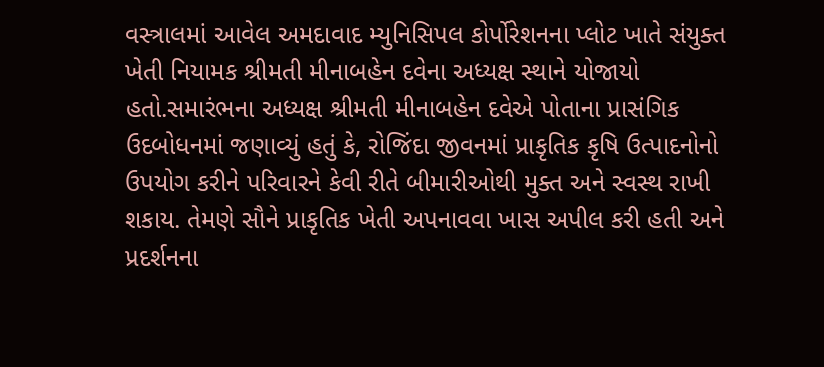વસ્ત્રાલમાં આવેલ અમદાવાદ મ્યુનિસિપલ કોર્પોરેશનના પ્લોટ ખાતે સંયુક્ત ખેતી નિયામક શ્રીમતી મીનાબહેન દવેના અધ્યક્ષ સ્થાને યોજાયો હતો.સમારંભના અધ્યક્ષ શ્રીમતી મીનાબહેન દવેએ પોતાના પ્રાસંગિક ઉદબોધનમાં જણાવ્યું હતું કે, રોજિંદા જીવનમાં પ્રાકૃતિક કૃષિ ઉત્પાદનોનો ઉપયોગ કરીને પરિવારને કેવી રીતે બીમારીઓથી મુક્ત અને સ્વસ્થ રાખી શકાય. તેમણે સૌને પ્રાકૃતિક ખેતી અપનાવવા ખાસ અપીલ કરી હતી અને પ્રદર્શનના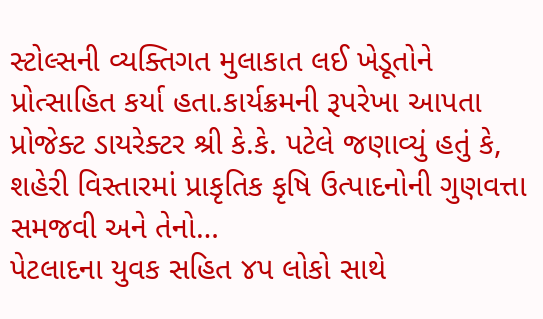સ્ટોલ્સની વ્યક્તિગત મુલાકાત લઈ ખેડૂતોને પ્રોત્સાહિત કર્યા હતા.કાર્યક્રમની રૂપરેખા આપતા પ્રોજેક્ટ ડાયરેક્ટર શ્રી કે.કે. પટેલે જણાવ્યું હતું કે, શહેરી વિસ્તારમાં પ્રાકૃતિક કૃષિ ઉત્પાદનોની ગુણવત્તા સમજવી અને તેનો…
પેટલાદના યુવક સહિત ૪પ લોકો સાથે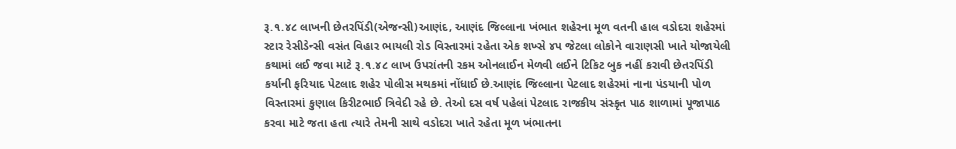રૂ.૧.૪૮ લાખની છેતરપિંડી(એજન્સી)આણંદ, આણંદ જિલ્લાના ખંભાત શહેરના મૂળ વતની હાલ વડોદરા શહેરમાં સ્ટાર રેસીડેન્સી વસંત વિહાર ભાયલી રોડ વિસ્તારમાં રહેતા એક શખ્સે ૪પ જેટલા લોકોને વારાણસી ખાતે યોજાયેલી કથામાં લઈ જવા માટે રૂ.૧.૪૮ લાખ ઉપરાંતની રકમ ઓનલાઈન મેળવી લઈને ટિકિટ બુક નહીં કરાવી છેતરપિંડી કર્યાની ફરિયાદ પેટલાદ શહેર પોલીસ મથકમાં નોંધાઈ છે.આણંદ જિલ્લાના પેટલાદ શહેરમાં નાના પંડયાની પોળ વિસ્તારમાં કુણાલ કિરીટભાઈ ત્રિવેદી રહે છે. તેઓ દસ વર્ષ પહેલાં પેટલાદ રાજકીય સંસ્કૃત પાઠ શાળામાં પૂજાપાઠ કરવા માટે જતા હતા ત્યારે તેમની સાથે વડોદરા ખાતે રહેતા મૂળ ખંભાતના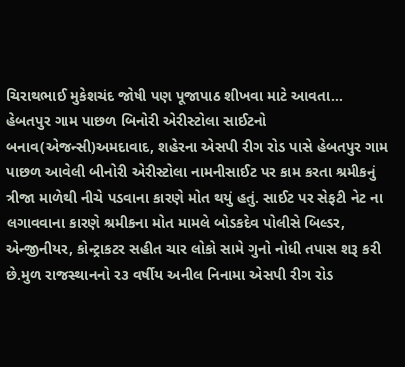ચિરાથભાઈ મુકેશચંદ જોષી પણ પૂજાપાઠ શીખવા માટે આવતા…
હેબતપુર ગામ પાછળ બિનોરી એરીસ્ટોલા સાઈટનો બનાવ(એજન્સી)અમદાવાદ, શહેરના એસપી રીગ રોડ પાસે હેબતપુર ગામ પાછળ આવેલી બીનોરી એરીસ્ટોલા નામનીસાઈટ પર કામ કરતા શ્રમીકનું ત્રીજા માળેથી નીચે પડવાના કારણે મોત થયું હતું. સાઈટ પર સેફટી નેટ ના લગાવવાના કારણે શ્રમીકના મોત મામલે બોડકદેવ પોલીસે બિલ્ડર, એન્જીનીયર, કોન્ટ્રાકટર સહીત ચાર લોકો સામે ગુનો નોધી તપાસ શરૂ કરી છે.મુળ રાજસ્થાનનો ર૩ વર્ષીય અનીલ નિનામા એસપી રીગ રોડ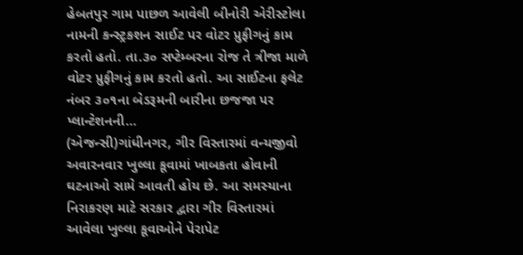હેબતપુર ગામ પાછળ આવેલી બીનોરી એરીસ્ટોલા નામની કન્સ્ટ્રકશન સાઈટ પર વોટર પ્રુફીગનું કામ કરતો હતો. તા.૩૦ સપ્ટેમ્બરના રોજ તે ત્રીજા માળે વોટર પ્રુફીગનું કામ કરતો હતો. આ સાઈટના ફલેટ નંબર ૩૦૧ના બેડરૂમની બારીના છજજા પર પ્લાન્ટેશનની…
(એજન્સી)ગાંધીનગર, ગીર વિસ્તારમાં વન્યજીવો અવારનવાર ખુલ્લા કૂવામાં ખાબકતા હોવાની ઘટનાઓ સામે આવતી હોય છે. આ સમસ્યાના નિરાકરણ માટે સરકાર દ્વારા ગીર વિસ્તારમાં આવેલા ખુલ્લા કૂવાઓને પેરાપેટ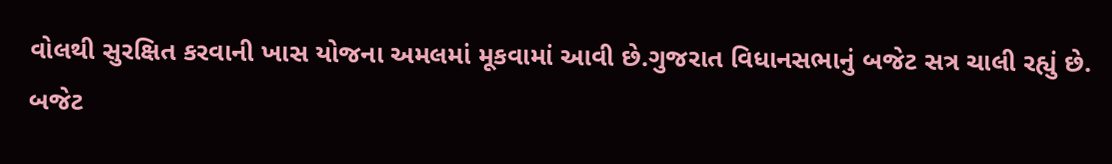વોલથી સુરક્ષિત કરવાની ખાસ યોજના અમલમાં મૂકવામાં આવી છે.ગુજરાત વિધાનસભાનું બજેટ સત્ર ચાલી રહ્યું છે. બજેટ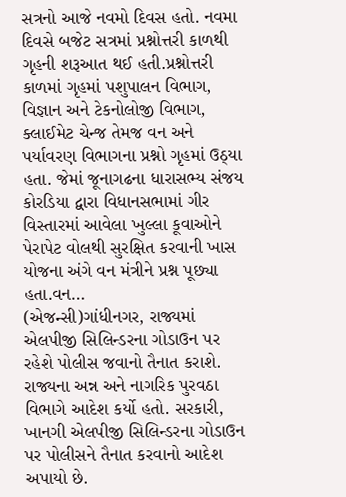સત્રનો આજે નવમો દિવસ હતો. નવમા દિવસે બજેટ સત્રમાં પ્રશ્નોત્તરી કાળથી ગૃહની શરૂઆત થઈ હતી.પ્રશ્નોત્તરી કાળમાં ગૃહમાં પશુપાલન વિભાગ, વિજ્ઞાન અને ટેકનોલોજી વિભાગ, ક્લાઈમેટ ચેન્જ તેમજ વન અને પર્યાવરણ વિભાગના પ્રશ્નો ગૃહમાં ઉઠ્યા હતા. જેમાં જૂનાગઢના ધારાસભ્ય સંજય કોરડિયા દ્વારા વિધાનસભામાં ગીર વિસ્તારમાં આવેલા ખુલ્લા કૂવાઓને પેરાપેટ વોલથી સુરક્ષિત કરવાની ખાસ યોજના અંગે વન મંત્રીને પ્રશ્ન પૂછ્યા હતા.વન…
(એજન્સી)ગાંધીનગર, રાજ્યમાં એલપીજી સિલિન્ડરના ગોડાઉન પર રહેશે પોલીસ જવાનો તૈનાત કરાશે. રાજ્યના અન્ન અને નાગરિક પુરવઠા વિભાગે આદેશ કર્યો હતો. સરકારી, ખાનગી એલપીજી સિલિન્ડરના ગોડાઉન પર પોલીસને તૈનાત કરવાનો આદેશ અપાયો છે.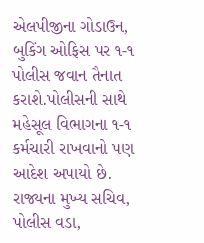એલપીજીના ગોડાઉન, બુકિંગ ઓફિસ પર ૧-૧ પોલીસ જવાન તૈનાત કરાશે.પોલીસની સાથે મહેસૂલ વિભાગના ૧-૧ કર્મચારી રાખવાનો પણ આદેશ અપાયો છે. રાજ્યના મુખ્ય સચિવ, પોલીસ વડા,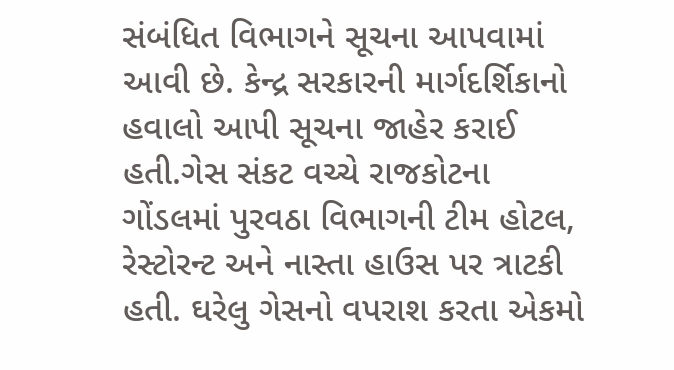સંબંધિત વિભાગને સૂચના આપવામાં આવી છે. કેન્દ્ર સરકારની માર્ગદર્શિકાનો હવાલો આપી સૂચના જાહેર કરાઈ હતી.ગેસ સંકટ વચ્ચે રાજકોટના ગોંડલમાં પુરવઠા વિભાગની ટીમ હોટલ, રેસ્ટોરન્ટ અને નાસ્તા હાઉસ પર ત્રાટકી હતી. ઘરેલુ ગેસનો વપરાશ કરતા એકમો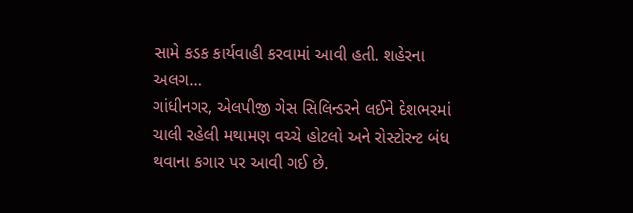સામે કડક કાર્યવાહી કરવામાં આવી હતી. શહેરના અલગ…
ગાંધીનગર, એલપીજી ગેસ સિલિન્ડરને લઈને દેશભરમાં ચાલી રહેલી મથામણ વચ્ચે હોટલો અને રોસ્ટોરન્ટ બંધ થવાના કગાર પર આવી ગઈ છે.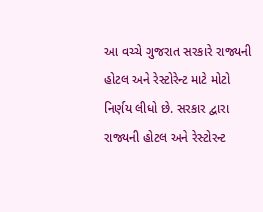આ વચ્ચે ગુજરાત સરકારે રાજ્યની હોટલ અને રેસ્ટોરેન્ટ માટે મોટો નિર્ણય લીધો છે. સરકાર દ્વારા રાજ્યની હોટલ અને રેસ્ટોરન્ટ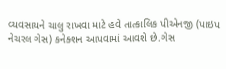વ્યવસાયને ચાલુ રાખવા માટે હવે તાત્કાલિક પીએનજી (પાઇપ નેચરલ ગેસ) કનેક્શન આપવામાં આવશે છે.ગેસ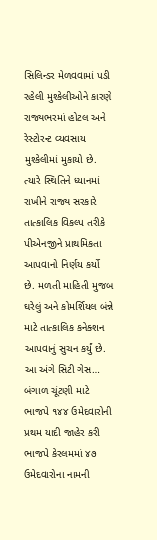સિલિન્ડર મેળવવામાં પડી રહેલી મુશ્કેલીઓને કારણે રાજ્યભરમાં હોટલ અને રેસ્ટોરન્ટ વ્યવસાય મુશ્કેલીમાં મુકાયો છે. ત્યારે સ્થિતિને ધ્યાનમાં રાખીને રાજ્ય સરકારે તાત્કાલિક વિકલ્પ તરીકે પીએનજીને પ્રાથમિકતા આપવાનો નિર્ણય કર્યો છે. મળતી માહિતી મુજબ ઘરેલું અને કોમર્શિયલ બંન્ને માટે તાત્કાલિક કનેક્શન આપવાનું સુચન કર્યું છે. આ અંગે સિટી ગેસ…
બંગાળ ચૂંટણી માટે ભાજપે ૧૪૪ ઉમેદવારોની પ્રથમ યાદી જાહેર કરી ભાજપે કેરલમમાં ૪૭ ઉમેદવારોના નામની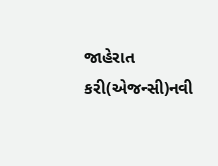જાહેરાત કરી(એજન્સી)નવી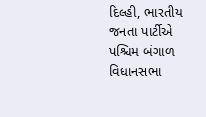દિલ્હી, ભારતીય જનતા પાર્ટીએ પશ્ચિમ બંગાળ વિધાનસભા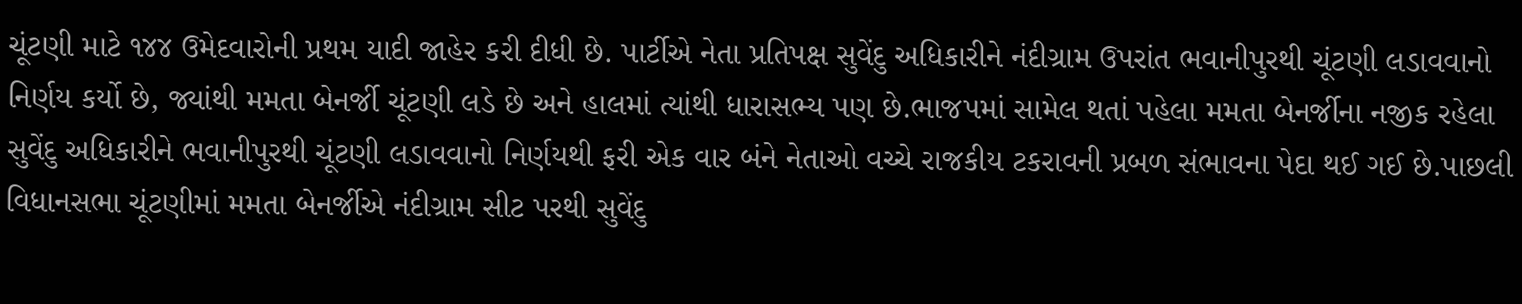ચૂંટણી માટે ૧૪૪ ઉમેદવારોની પ્રથમ યાદી જાહેર કરી દીધી છે. પાર્ટીએ નેતા પ્રતિપક્ષ સુવેંદુ અધિકારીને નંદીગ્રામ ઉપરાંત ભવાનીપુરથી ચૂંટણી લડાવવાનો નિર્ણય કર્યો છે, જ્યાંથી મમતા બેનર્જી ચૂંટણી લડે છે અને હાલમાં ત્યાંથી ધારાસભ્ય પણ છે.ભાજપમાં સામેલ થતાં પહેલા મમતા બેનર્જીના નજીક રહેલા સુવેંદુ અધિકારીને ભવાનીપુરથી ચૂંટણી લડાવવાનો નિર્ણયથી ફરી એક વાર બંને નેતાઓ વચ્ચે રાજકીય ટકરાવની પ્રબળ સંભાવના પેદા થઈ ગઈ છે.પાછલી વિધાનસભા ચૂંટણીમાં મમતા બેનર્જીએ નંદીગ્રામ સીટ પરથી સુવેંદુ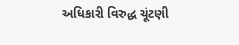અધિકારી વિરુદ્ધ ચૂંટણી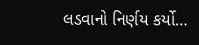લડવાનો નિર્ણય કર્યો…